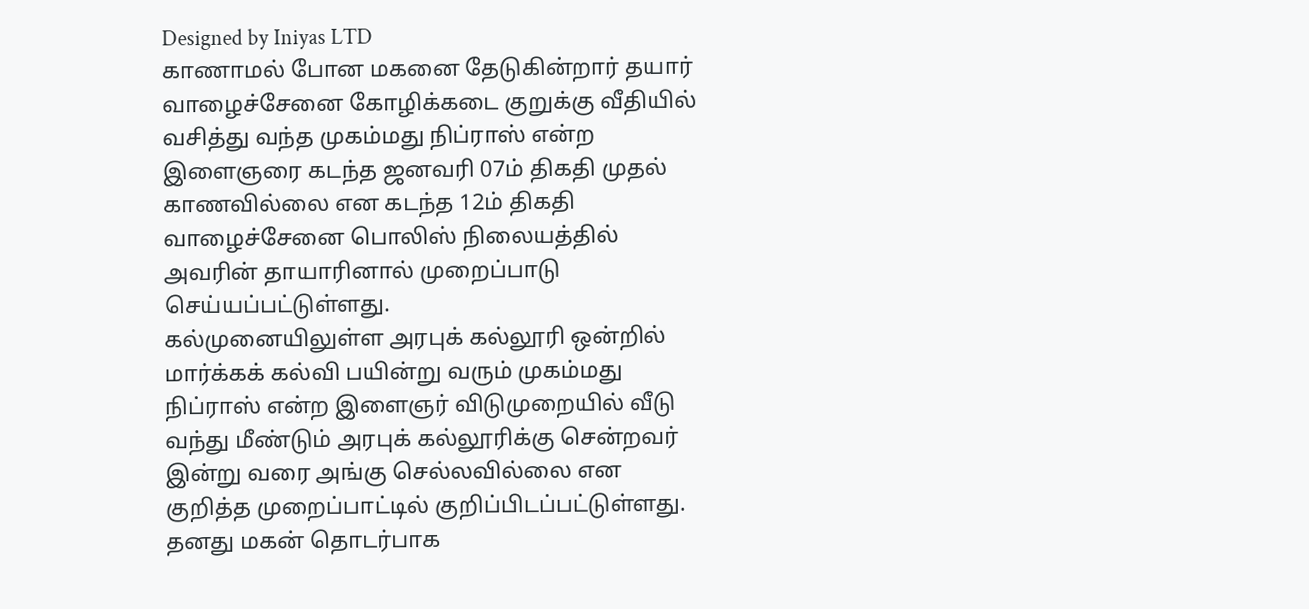Designed by Iniyas LTD
காணாமல் போன மகனை தேடுகின்றார் தயார்
வாழைச்சேனை கோழிக்கடை குறுக்கு வீதியில் வசித்து வந்த முகம்மது நிப்ராஸ் என்ற இளைஞரை கடந்த ஜனவரி 07ம் திகதி முதல் காணவில்லை என கடந்த 12ம் திகதி வாழைச்சேனை பொலிஸ் நிலையத்தில் அவரின் தாயாரினால் முறைப்பாடு செய்யப்பட்டுள்ளது.
கல்முனையிலுள்ள அரபுக் கல்லூரி ஒன்றில் மார்க்கக் கல்வி பயின்று வரும் முகம்மது நிப்ராஸ் என்ற இளைஞர் விடுமுறையில் வீடு வந்து மீண்டும் அரபுக் கல்லூரிக்கு சென்றவர் இன்று வரை அங்கு செல்லவில்லை என குறித்த முறைப்பாட்டில் குறிப்பிடப்பட்டுள்ளது.
தனது மகன் தொடர்பாக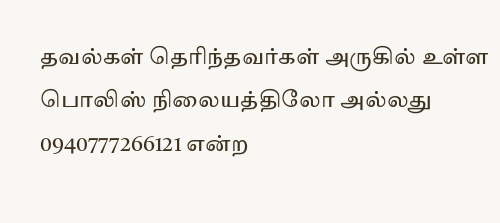தவல்கள் தெரிந்தவர்கள் அருகில் உள்ள பொலிஸ் நிலையத்திலோ அல்லது 0940777266121 என்ற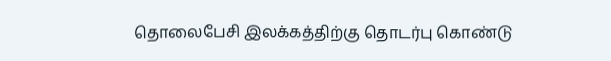தொலைபேசி இலக்கத்திற்கு தொடர்பு கொண்டு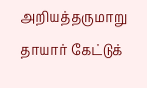அறியத்தருமாறு தாயார் கேட்டுக்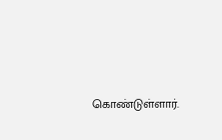கொண்டுள்ளார்.